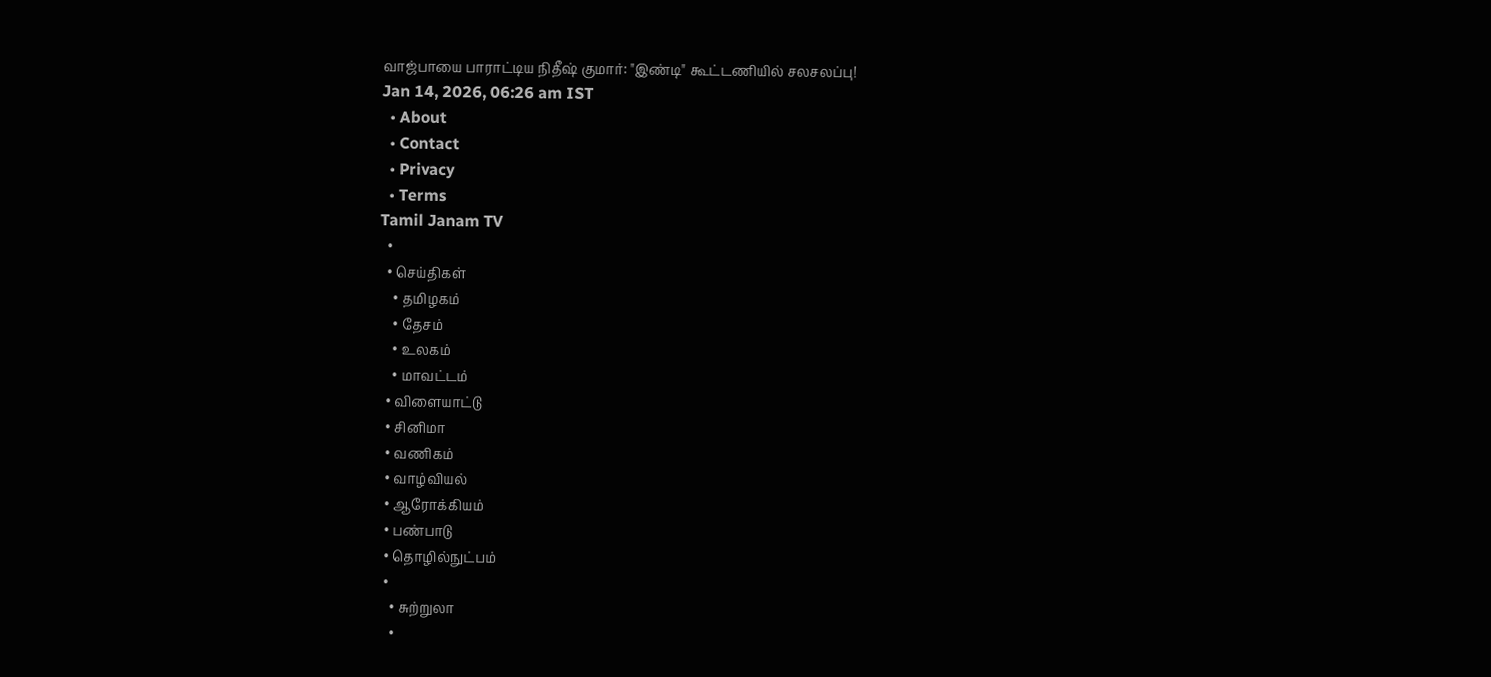வாஜ்பாயை பாராட்டிய நிதீஷ் குமார்: "இண்டி" கூட்டணியில் சலசலப்பு!
Jan 14, 2026, 06:26 am IST
  • About
  • Contact
  • Privacy
  • Terms
Tamil Janam TV
  •
  • செய்திகள்
    • தமிழகம்
    • தேசம்
    • உலகம்
    • மாவட்டம்
  • விளையாட்டு
  • சினிமா
  • வணிகம்
  • வாழ்வியல்
  • ஆரோக்கியம்
  • பண்பாடு
  • தொழில்நுட்பம்
  •
    • சுற்றுலா
    •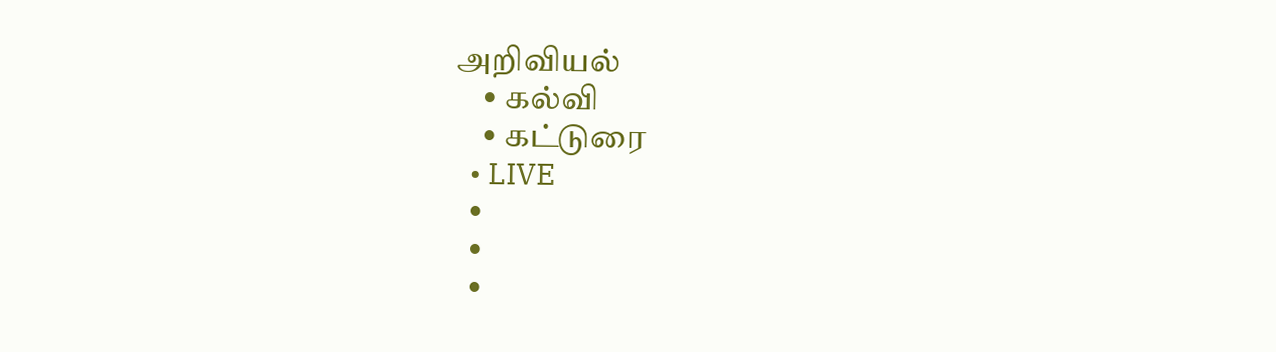அறிவியல்
    • கல்வி
    • கட்டுரை
  • LIVE
  •
  •
  •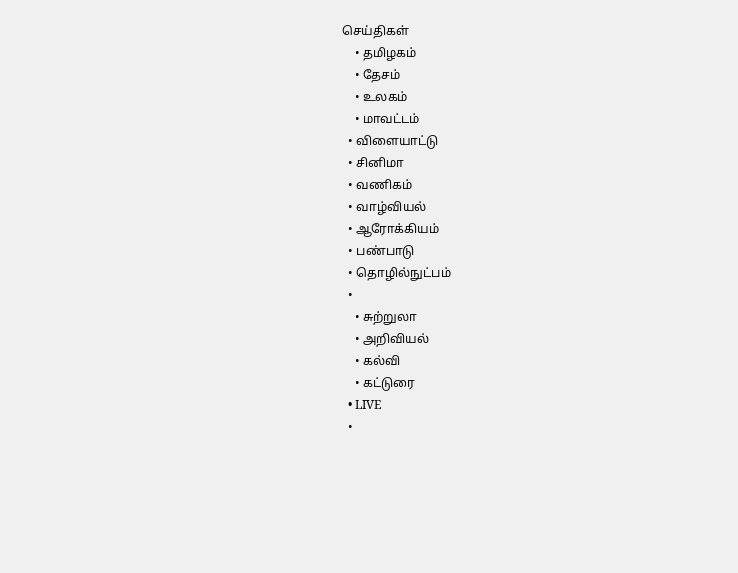செய்திகள்
    • தமிழகம்
    • தேசம்
    • உலகம்
    • மாவட்டம்
  • விளையாட்டு
  • சினிமா
  • வணிகம்
  • வாழ்வியல்
  • ஆரோக்கியம்
  • பண்பாடு
  • தொழில்நுட்பம்
  •
    • சுற்றுலா
    • அறிவியல்
    • கல்வி
    • கட்டுரை
  • LIVE
  •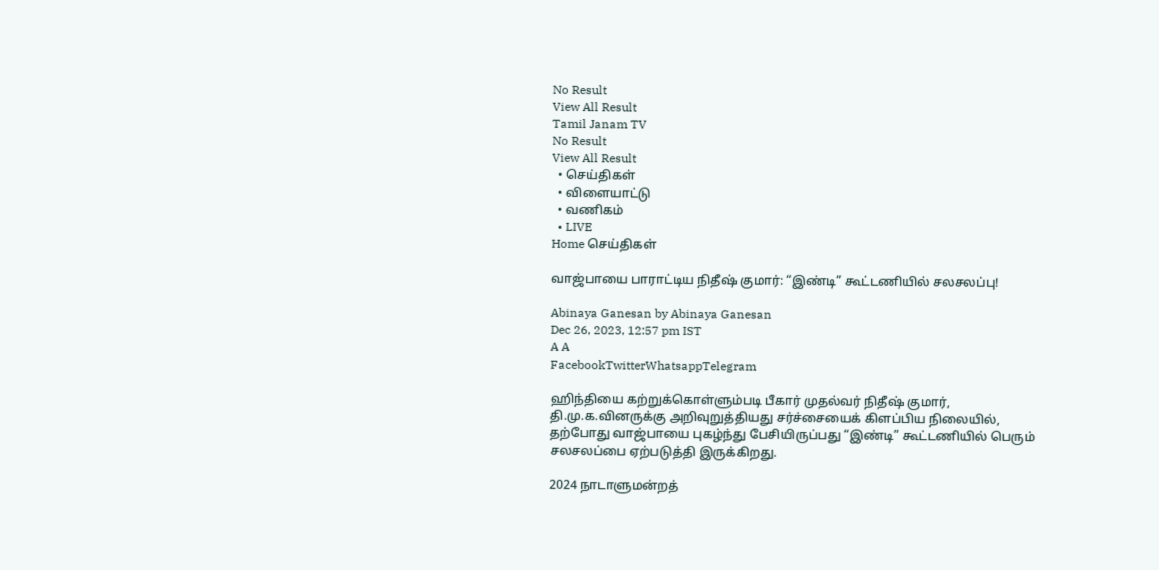No Result
View All Result
Tamil Janam TV
No Result
View All Result
  • செய்திகள்
  • விளையாட்டு
  • வணிகம்
  • LIVE
Home செய்திகள்

வாஜ்பாயை பாராட்டிய நிதீஷ் குமார்: “இண்டி” கூட்டணியில் சலசலப்பு!

Abinaya Ganesan by Abinaya Ganesan
Dec 26, 2023, 12:57 pm IST
A A
FacebookTwitterWhatsappTelegram

ஹிந்தியை கற்றுக்கொள்ளும்படி பீகார் முதல்வர் நிதீஷ் குமார், தி.மு.க.வினருக்கு அறிவுறுத்தியது சர்ச்சையைக் கிளப்பிய நிலையில், தற்போது வாஜ்பாயை புகழ்ந்து பேசியிருப்பது “இண்டி” கூட்டணியில் பெரும் சலசலப்பை ஏற்படுத்தி இருக்கிறது.

2024 நாடாளுமன்றத்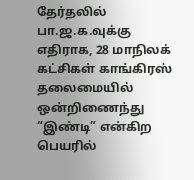தேர்தலில் பா.ஜ.க.வுக்கு எதிராக, 28 மாநிலக் கட்சிகள் காங்கிரஸ் தலைமையில் ஒன்றிணைந்து “இண்டி” என்கிற பெயரில்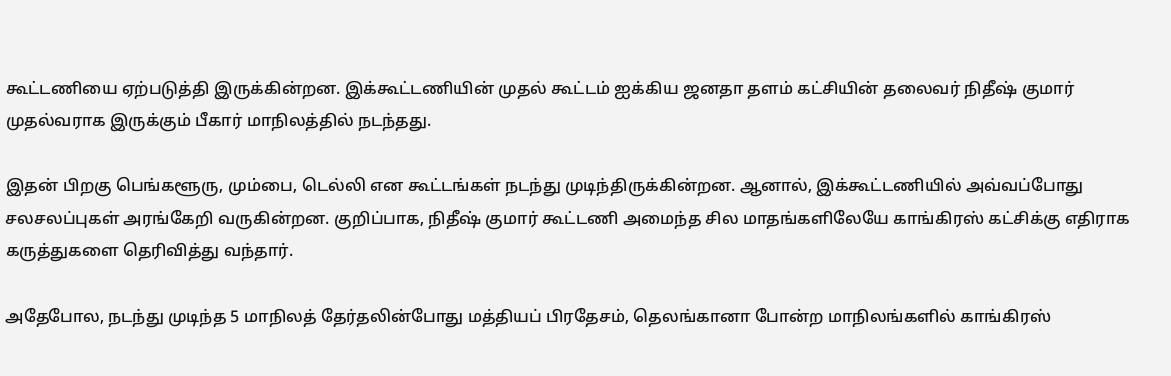கூட்டணியை ஏற்படுத்தி இருக்கின்றன. இக்கூட்டணியின் முதல் கூட்டம் ஐக்கிய ஜனதா தளம் கட்சியின் தலைவர் நிதீஷ் குமார் முதல்வராக இருக்கும் பீகார் மாநிலத்தில் நடந்தது.

இதன் பிறகு பெங்களூரு, மும்பை, டெல்லி என கூட்டங்கள் நடந்து முடிந்திருக்கின்றன. ஆனால், இக்கூட்டணியில் அவ்வப்போது சலசலப்புகள் அரங்கேறி வருகின்றன. குறிப்பாக, நிதீஷ் குமார் கூட்டணி அமைந்த சில மாதங்களிலேயே காங்கிரஸ் கட்சிக்கு எதிராக கருத்துகளை தெரிவித்து வந்தார்.

அதேபோல, நடந்து முடிந்த 5 மாநிலத் தேர்தலின்போது மத்தியப் பிரதேசம், தெலங்கானா போன்ற மாநிலங்களில் காங்கிரஸ்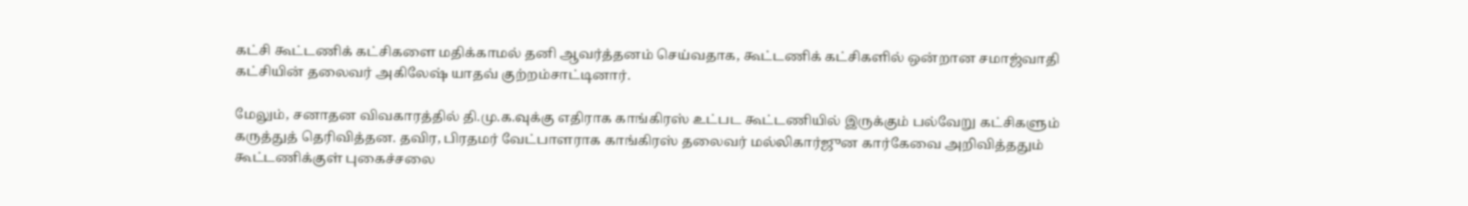கட்சி கூட்டணிக் கட்சிகளை மதிக்காமல் தனி ஆவர்த்தனம் செய்வதாக, கூட்டணிக் கட்சிகளில் ஒன்றான சமாஜ்வாதி கட்சியின் தலைவர் அகிலேஷ் யாதவ் குற்றம்சாட்டினார்.

மேலும், சனாதன விவகாரத்தில் தி.மு.க.வுக்கு எதிராக காங்கிரஸ் உட்பட கூட்டணியில் இருக்கும் பல்வேறு கட்சிகளும் கருத்துத் தெரிவித்தன. தவிர, பிரதமர் வேட்பாளராக காங்கிரஸ் தலைவர் மல்லிகார்ஜுன கார்கேவை அறிவித்ததும் கூட்டணிக்குள் புகைச்சலை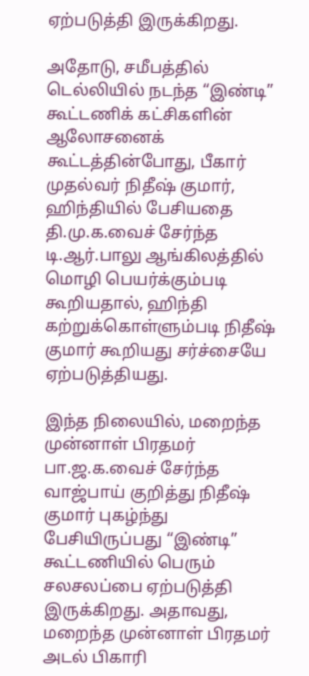ஏற்படுத்தி இருக்கிறது.

அதோடு, சமீபத்தில் டெல்லியில் நடந்த “இண்டி” கூட்டணிக் கட்சிகளின் ஆலோசனைக் கூட்டத்தின்போது, பீகார் முதல்வர் நிதீஷ் குமார், ஹிந்தியில் பேசியதை தி.மு.க.வைச் சேர்ந்த டி.ஆர்.பாலு ஆங்கிலத்தில் மொழி பெயர்க்கும்படி கூறியதால், ஹிந்தி கற்றுக்கொள்ளும்படி நிதீஷ் குமார் கூறியது சர்ச்சையே ஏற்படுத்தியது.

இந்த நிலையில், மறைந்த முன்னாள் பிரதமர் பா.ஜ.க.வைச் சேர்ந்த வாஜ்பாய் குறித்து நிதீஷ் குமார் புகழ்ந்து பேசியிருப்பது “இண்டி” கூட்டணியில் பெரும் சலசலப்பை ஏற்படுத்தி இருக்கிறது. அதாவது, மறைந்த முன்னாள் பிரதமர் அடல் பிகாரி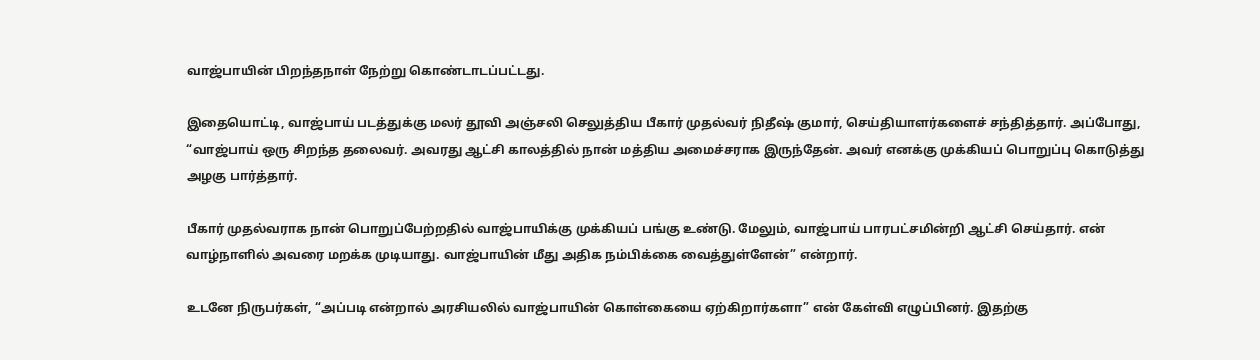வாஜ்பாயின் பிறந்தநாள் நேற்று கொண்டாடப்பட்டது.

இதையொட்டி, வாஜ்பாய் படத்துக்கு மலர் தூவி அஞ்சலி செலுத்திய பீகார் முதல்வர் நிதீஷ் குமார், செய்தியாளர்களைச் சந்தித்தார். அப்போது, “வாஜ்பாய் ஒரு சிறந்த தலைவர். அவரது ஆட்சி காலத்தில் நான் மத்திய அமைச்சராக இருந்தேன். அவர் எனக்கு முக்கியப் பொறுப்பு கொடுத்து அழகு பார்த்தார்.

பீகார் முதல்வராக நான் பொறுப்பேற்றதில் வாஜ்பாயிக்கு முக்கியப் பங்கு உண்டு. மேலும், வாஜ்பாய் பாரபட்சமின்றி ஆட்சி செய்தார். என் வாழ்நாளில் அவரை மறக்க முடியாது. வாஜ்பாயின் மீது அதிக நம்பிக்கை வைத்துள்ளேன்” என்றார்.

உடனே நிருபர்கள், “அப்படி என்றால் அரசியலில் வாஜ்பாயின் கொள்கையை ஏற்கிறார்களா” என் கேள்வி எழுப்பினர். இதற்கு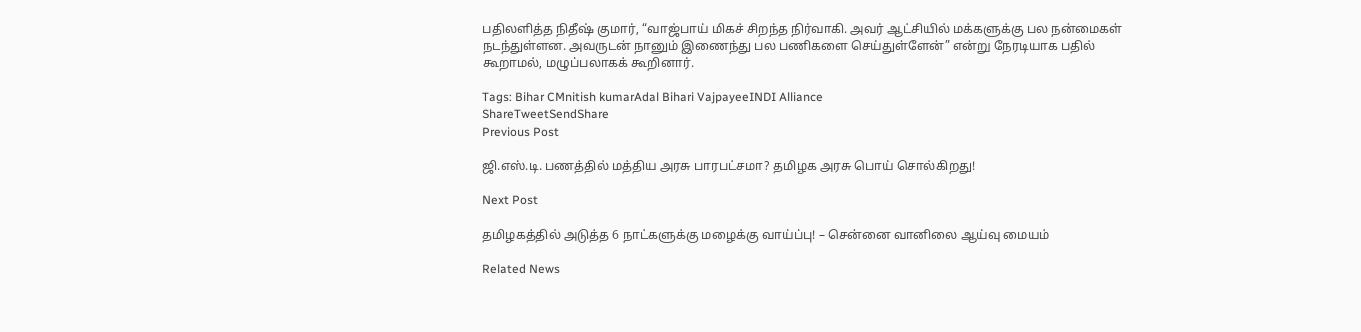பதிலளித்த நிதீஷ் குமார், “வாஜ்பாய் மிகச் சிறந்த நிர்வாகி. அவர் ஆட்சியில் மக்களுக்கு பல நன்மைகள் நடந்துள்ளன. அவருடன் நானும் இணைந்து பல பணிகளை செய்துள்ளேன்” என்று நேரடியாக பதில் கூறாமல், மழுப்பலாகக் கூறினார்.

Tags: Bihar CMnitish kumarAdal Bihari VajpayeeINDI Alliance
ShareTweetSendShare
Previous Post

ஜி.எஸ்.டி. பணத்தில் மத்திய அரசு பாரபட்சமா? தமிழக அரசு பொய் சொல்கிறது!

Next Post

தமிழகத்தில் அடுத்த 6 நாட்களுக்கு மழைக்கு வாய்ப்பு! – சென்னை வானிலை ஆய்வு மையம்

Related News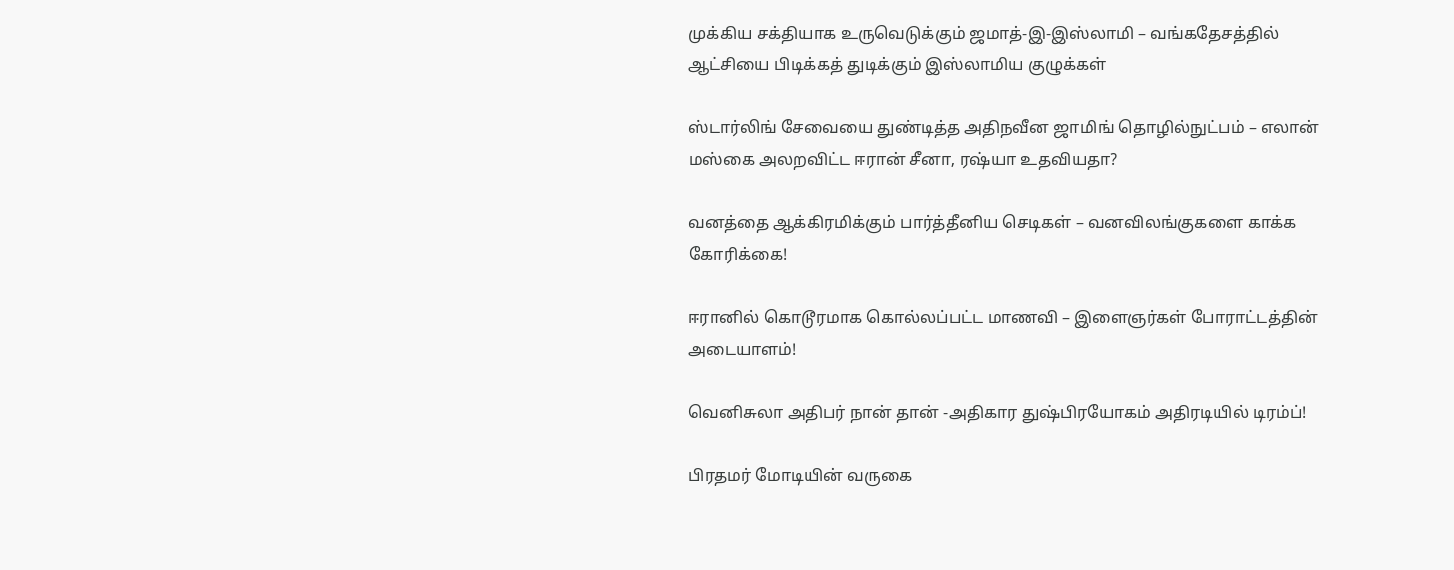முக்கிய சக்தியாக உருவெடுக்கும் ஜமாத்-இ-இஸ்லாமி – வங்கதேசத்தில் ஆட்சியை பிடிக்கத் துடிக்கும் இஸ்லாமிய குழுக்கள்

ஸ்டார்லிங் சேவையை துண்டித்த அதிநவீன ஜாமிங் தொழில்நுட்பம் – எலான் மஸ்கை அலறவிட்ட ஈரான் சீனா, ரஷ்யா உதவியதா?

வனத்தை ஆக்கிரமிக்கும் பார்த்தீனிய செடிகள் – வனவிலங்குகளை காக்க கோரிக்கை!

ஈரானில் கொடூரமாக கொல்லப்பட்ட மாணவி – இளைஞர்கள் போராட்டத்தின் அடையாளம்!

வெனிசுலா அதிபர் நான் தான் -அதிகார துஷ்பிரயோகம் அதிரடியில் டிரம்ப்!

பிரதமர் மோடியின் வருகை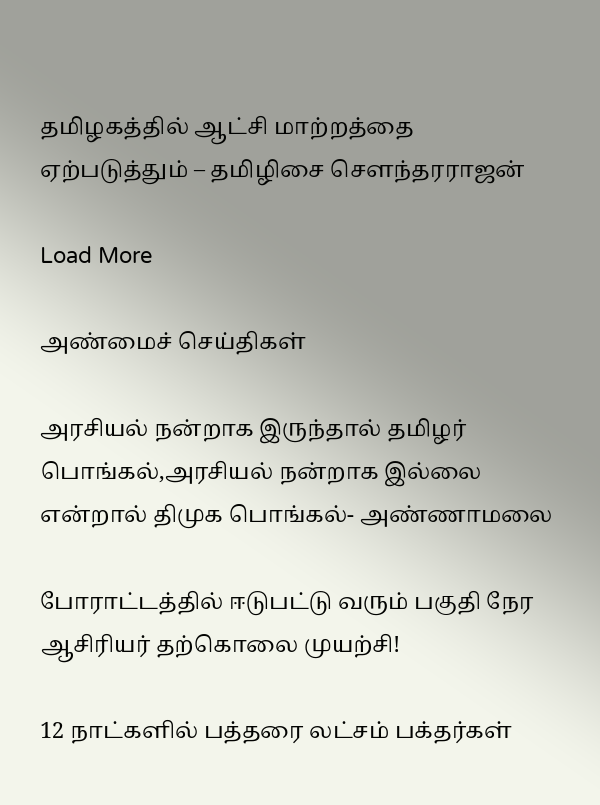தமிழகத்தில் ஆட்சி மாற்றத்தை ஏற்படுத்தும் – தமிழிசை சௌந்தரராஜன்

Load More

அண்மைச் செய்திகள்

அரசியல் நன்றாக இருந்தால் தமிழர் பொங்கல்,அரசியல் நன்றாக இல்லை என்றால் திமுக பொங்கல்- அண்ணாமலை

போராட்டத்தில் ஈடுபட்டு வரும் பகுதி நேர ஆசிரியர் தற்கொலை முயற்சி!

12 நாட்களில் பத்தரை லட்சம் பக்தர்கள்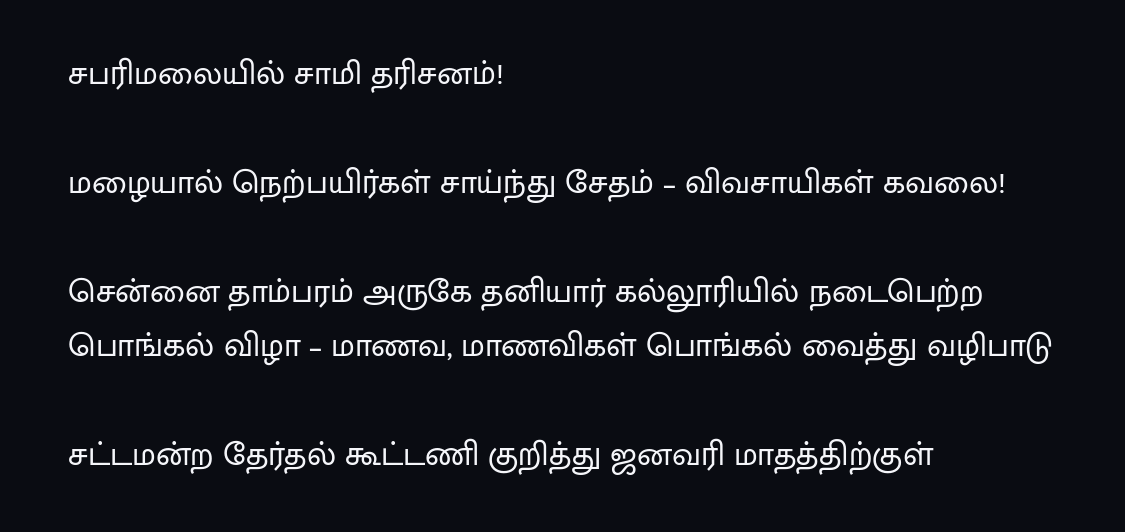சபரிமலையில் சாமி தரிசனம்!

மழையால் நெற்பயிர்கள் சாய்ந்து சேதம் – விவசாயிகள் கவலை!

சென்னை தாம்பரம் அருகே தனியார் கல்லூரியில் நடைபெற்ற பொங்கல் விழா – மாணவ, மாணவிகள் பொங்கல் வைத்து வழிபாடு

சட்டமன்ற தேர்தல் கூட்டணி குறித்து ஜனவரி மாதத்திற்குள்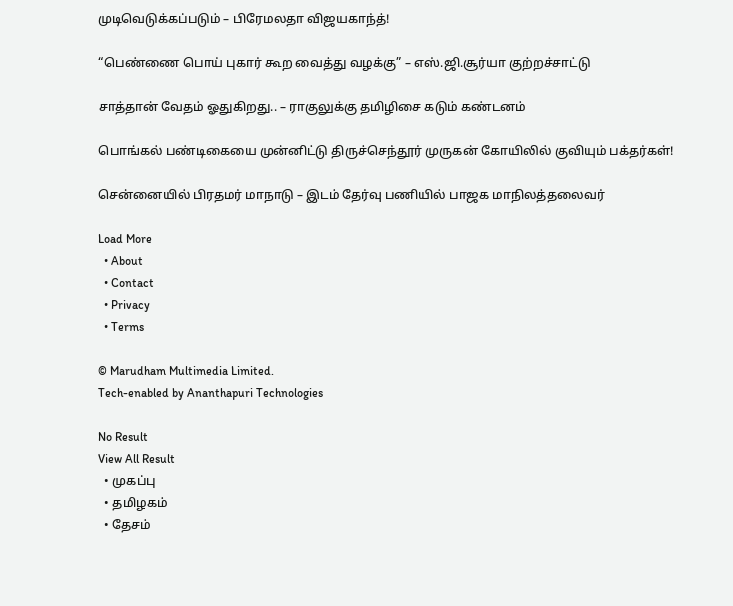முடிவெடுக்கப்படும் – பிரேமலதா விஜயகாந்த்!

“பெண்ணை பொய் புகார் கூற வைத்து வழக்கு” – எஸ்.ஜி.சூர்யா குற்றச்சாட்டு

சாத்தான் வேதம் ஓதுகிறது.. – ராகுலுக்கு தமிழிசை கடும் கண்டனம்

பொங்கல் பண்டிகையை முன்னிட்டு திருச்செந்தூர் முருகன் கோயிலில் குவியும் பக்தர்கள்!

சென்னையில் பிரதமர் மாநாடு – இடம் தேர்வு பணியில் பாஜக மாநிலத்தலைவர்

Load More
  • About
  • Contact
  • Privacy
  • Terms

© Marudham Multimedia Limited.
Tech-enabled by Ananthapuri Technologies

No Result
View All Result
  • முகப்பு
  • தமிழகம்
  • தேசம்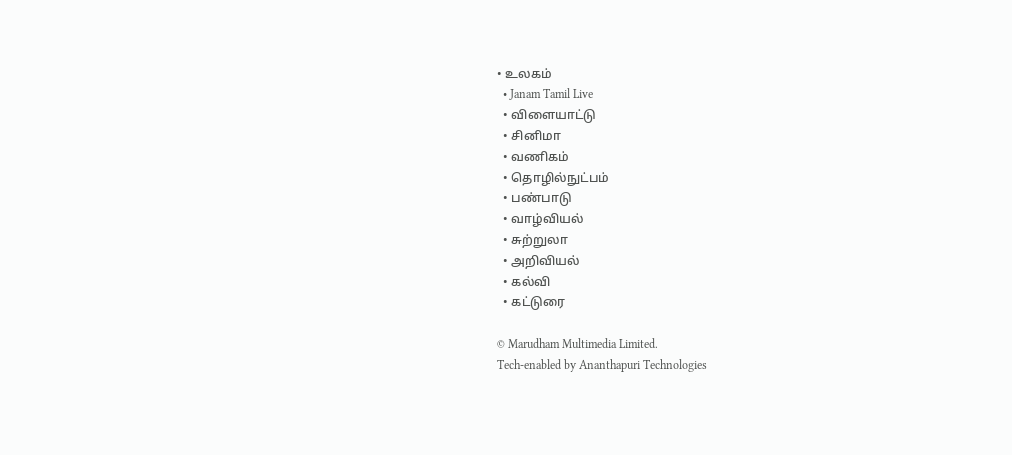• உலகம்
  • Janam Tamil Live
  • விளையாட்டு
  • சினிமா
  • வணிகம்
  • தொழில்நுட்பம்
  • பண்பாடு
  • வாழ்வியல்
  • சுற்றுலா
  • அறிவியல்
  • கல்வி
  • கட்டுரை

© Marudham Multimedia Limited.
Tech-enabled by Ananthapuri Technologies